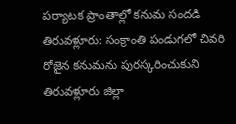పర్యాటక ప్రాంతాల్లో కనుమ సందడి
తిరువళ్లూరు: సంక్రాంతి పండుగలో చివరి రోజైన కనుమను పురస్కరించుకుని తిరువళ్లూరు జిల్లా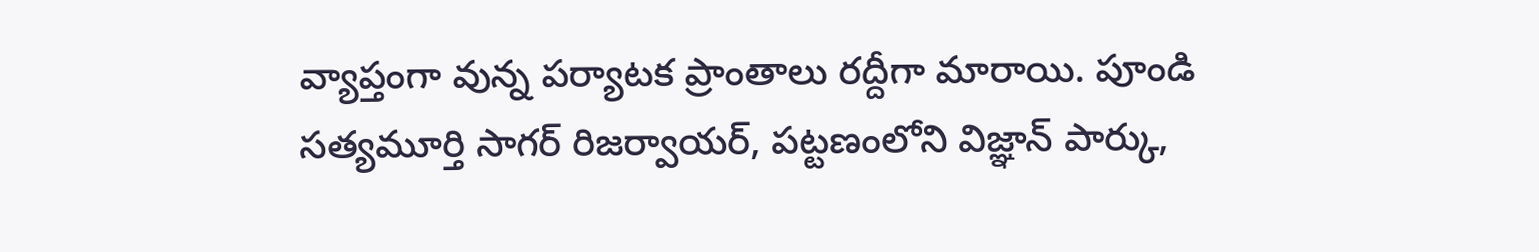వ్యాప్తంగా వున్న పర్యాటక ప్రాంతాలు రద్దీగా మారాయి. పూండి సత్యమూర్తి సాగర్ రిజర్వాయర్, పట్టణంలోని విజ్ఞాన్ పార్కు,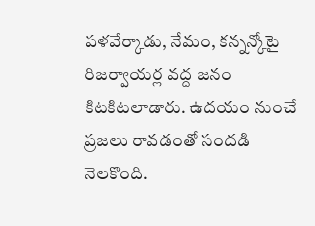పళవేర్కాడు, నేమం, కన్నన్కోటై రిజర్వాయర్ల వద్ద జనం కిటకిటలాడారు. ఉదయం నుంచే ప్రజలు రావడంతో సందడి నెలకొంది.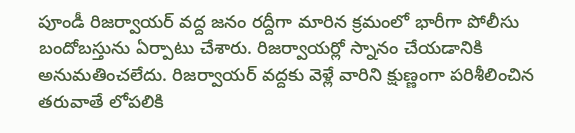పూండీ రిజర్వాయర్ వద్ద జనం రద్దీగా మారిన క్రమంలో భారీగా పోలీసు బందోబస్తును ఏర్పాటు చేశారు. రిజర్వాయర్లో స్నానం చేయడానికి అనుమతించలేదు. రిజర్వాయర్ వద్దకు వెళ్లే వారిని క్షుణ్ణంగా పరిశీలించిన తరువాతే లోపలికి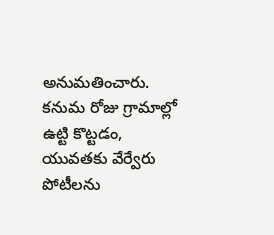అనుమతించారు. కనుమ రోజు గ్రామాల్లో ఉట్టి కొట్టడం, యువతకు వేర్వేరు పోటీలను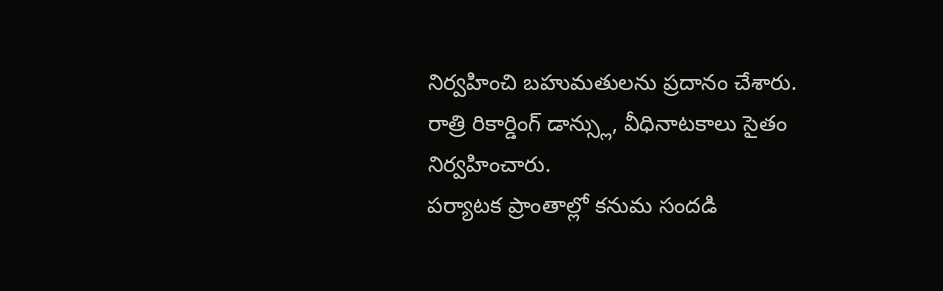నిర్వహించి బహుమతులను ప్రదానం చేశారు. రాత్రి రికార్డింగ్ డాన్స్లు, వీధినాటకాలు సైతం నిర్వహించారు.
పర్యాటక ప్రాంతాల్లో కనుమ సందడి